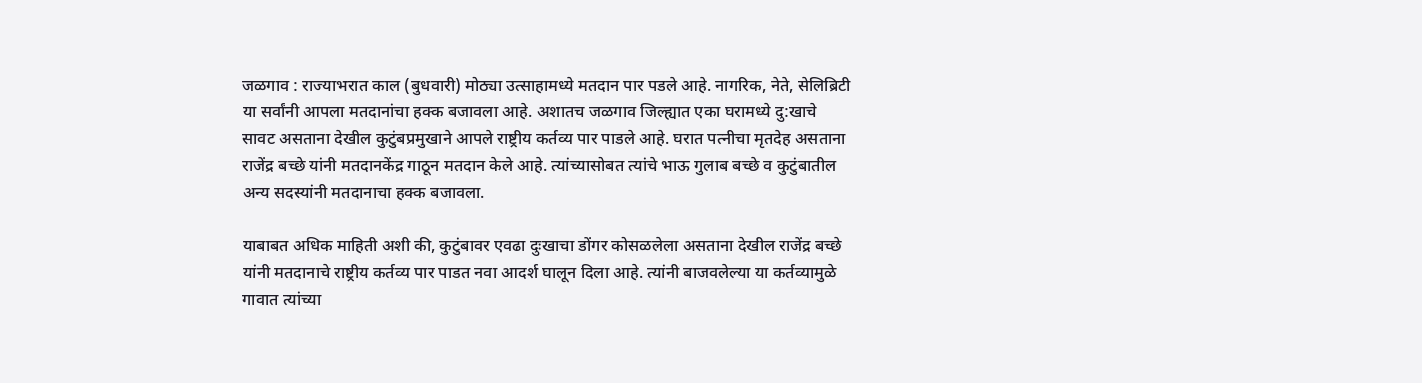जळगाव : राज्याभरात काल (बुधवारी) मोठ्या उत्साहामध्ये मतदान पार पडले आहे. नागरिक, नेते, सेलिब्रिटी या सर्वांनी आपला मतदानांचा हक्क बजावला आहे. अशातच जळगाव जिल्ह्यात एका घरामध्ये दु:खाचे सावट असताना देखील कुटुंबप्रमुखाने आपले राष्ट्रीय कर्तव्य पार पाडले आहे. घरात पत्नीचा मृतदेह असताना राजेंद्र बच्छे यांनी मतदानकेंद्र गाठून मतदान केले आहे. त्यांच्यासोबत त्यांचे भाऊ गुलाब बच्छे व कुटुंबातील अन्य सदस्यांनी मतदानाचा हक्क बजावला.

याबाबत अधिक माहिती अशी की, कुटुंबावर एवढा दुःखाचा डोंगर कोसळलेला असताना देखील राजेंद्र बच्छे यांनी मतदानाचे राष्ट्रीय कर्तव्य पार पाडत नवा आदर्श घालून दिला आहे. त्यांनी बाजवलेल्या या कर्तव्यामुळे गावात त्यांच्या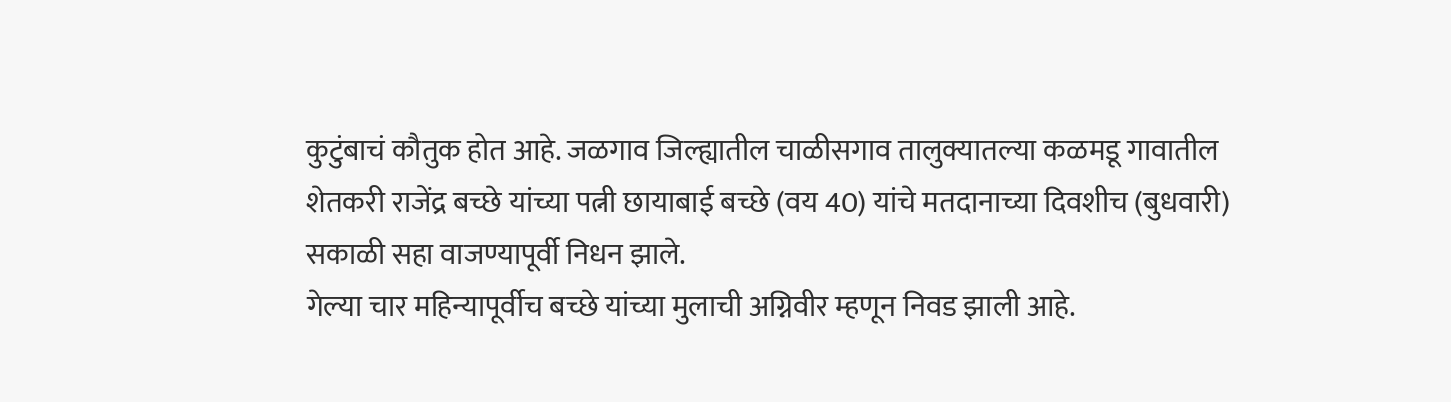कुटुंबाचं कौतुक होत आहे. जळगाव जिल्ह्यातील चाळीसगाव तालुक्यातल्या कळमडू गावातील शेतकरी राजेंद्र बच्छे यांच्या पत्नी छायाबाई बच्छे (वय 40) यांचे मतदानाच्या दिवशीच (बुधवारी) सकाळी सहा वाजण्यापूर्वी निधन झाले.
गेल्या चार महिन्यापूर्वीच बच्छे यांच्या मुलाची अग्निवीर म्हणून निवड झाली आहे.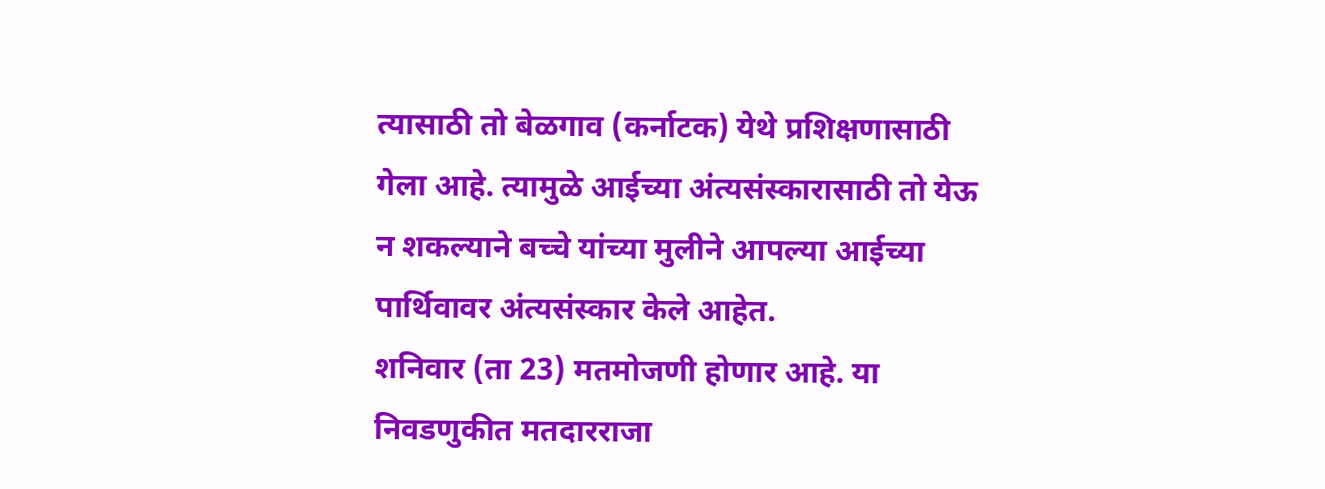त्यासाठी तो बेळगाव (कर्नाटक) येथे प्रशिक्षणासाठी गेला आहे. त्यामुळे आईच्या अंत्यसंस्कारासाठी तो येऊ न शकल्याने बच्चे यांच्या मुलीने आपल्या आईच्या पार्थिवावर अंत्यसंस्कार केले आहेत.
शनिवार (ता 23) मतमोजणी होणार आहे. या निवडणुकीत मतदारराजा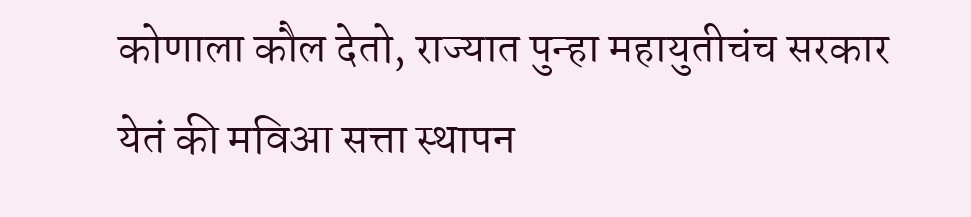कोणाला कौल देतो, राज्यात पुन्हा महायुतीचंच सरकार येतं की मविआ सत्ता स्थापन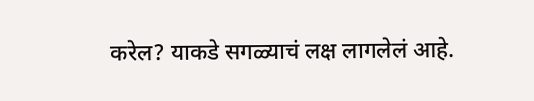करेल? याकडे सगळ्याचं लक्ष लागलेलं आहे.